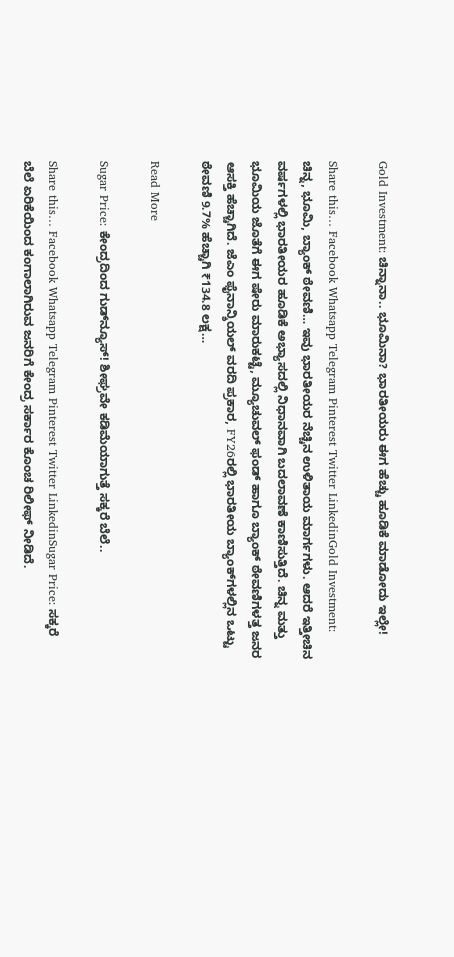Gold Investment: ಚಿನ್ನಾನಾ.. ಭೂಮಿನಾ? ಭಾರತೀಯರು ಈಗ ಹೆಚ್ಚು ಹೂಡಿಕೆ ಮಾಡೋದು ಇಲ್ಲೇ!

Share this… Facebook Whatsapp Telegram Pinterest Twitter LinkedinGold Investment: ಚಿನ್ನ, ಭೂಮಿ, ಬ್ಯಾಂಕ್‌ ಠೇವಣಿ… ಇವು ಭಾರತೀಯರ ನೆಚ್ಚಿನ ಉಳಿತಾಯ ಮಾರ್ಗಗಳು. ಆದರೆ ಇತ್ತೀಚಿನ ವರ್ಷಗಳಲ್ಲಿ ಭಾರತೀಯರ ಹೂಡಿಕೆ ಅಭ್ಯಾಸದಲ್ಲಿ ನಿಧಾನವಾಗಿ ಬದಲಾವಣೆ ಕಾಣಿಸುತ್ತಿದೆ. ಚಿನ್ನ ಮತ್ತು ಭೂಮಿಯ ಜೊತೆಗೆ ಈಗ ಷೇರು ಮಾರುಕಟ್ಟೆ, ಮ್ಯೂಚುವಲ್ ಫಂಡ್‌ ಹಾಗೂ ಬ್ಯಾಂಕ್ ಠೇವಣಿಗಳತ್ತ ಜನರ ಆಸಕ್ತಿ ಹೆಚ್ಚಾಗಿದೆ. ಜೆಎಂ ಫೈನಾನ್ಶಿಯಲ್ ವರದಿ ಪ್ರಕಾರ, FY26ರಲ್ಲಿ ಭಾರತೀಯ ಬ್ಯಾಂಕ್‌ಗಳಲ್ಲಿನ ಒಟ್ಟು ಠೇವಣಿ 9.7% ಹೆಚ್ಚಾಗಿ ₹134.8 ಲಕ್ಷ…

Read More

Sugar Price: ಕೇಂದ್ರದಿಂದ ಗುಡ್‌ನ್ಯೂಸ್‌! ಶೀಘ್ರವೇ ಕಡಿಮೆಯಾಗುತ್ತೆ ಸಕ್ಕರೆ ಬೆಲೆ..

Share this… Facebook Whatsapp Telegram Pinterest Twitter LinkedinSugar Price: ಸಕ್ಕರೆ ಬೆಲೆ ಏರಿಕೆಯಿಂದ ಕಂಗಾಲಾಗಿರುವ ಜನರಿಗೆ ಕೇಂದ್ರ ಸರ್ಕಾರ ಕೊಂಚ ರಿಲೀಫ್ ನೀಡಿದೆ.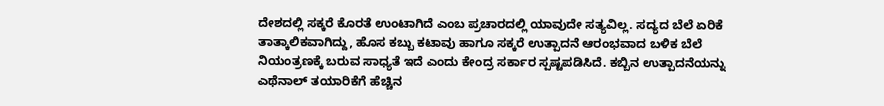ದೇಶದಲ್ಲಿ ಸಕ್ಕರೆ ಕೊರತೆ ಉಂಟಾಗಿದೆ ಎಂಬ ಪ್ರಚಾರದಲ್ಲಿ ಯಾವುದೇ ಸತ್ಯವಿಲ್ಲ. ಸದ್ಯದ ಬೆಲೆ ಏರಿಕೆ ತಾತ್ಕಾಲಿಕವಾಗಿದ್ದು, ಹೊಸ ಕಬ್ಬು ಕಟಾವು ಹಾಗೂ ಸಕ್ಕರೆ ಉತ್ಪಾದನೆ ಆರಂಭವಾದ ಬಳಿಕ ಬೆಲೆ ನಿಯಂತ್ರಣಕ್ಕೆ ಬರುವ ಸಾಧ್ಯತೆ ಇದೆ ಎಂದು ಕೇಂದ್ರ ಸರ್ಕಾರ ಸ್ಪಷ್ಟಪಡಿಸಿದೆ. ಕಬ್ಬಿನ ಉತ್ಪಾದನೆಯನ್ನು ಎಥೆನಾಲ್ ತಯಾರಿಕೆಗೆ ಹೆಚ್ಚಿನ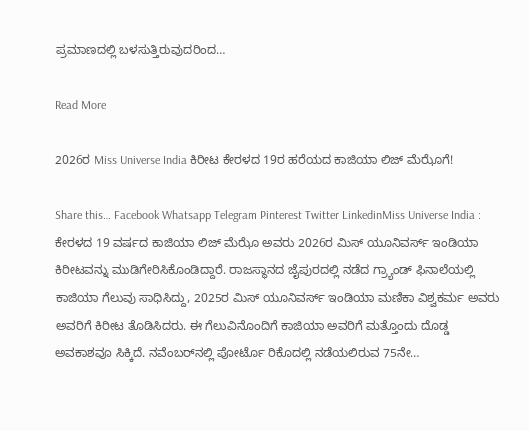ಪ್ರಮಾಣದಲ್ಲಿ ಬಳಸುತ್ತಿರುವುದರಿಂದ…

Read More

2026ರ Miss Universe India ಕಿರೀಟ ಕೇರಳದ 19ರ ಹರೆಯದ ಕಾಜಿಯಾ ಲಿಜ್ ಮೆಝೊಗೆ!

Share this… Facebook Whatsapp Telegram Pinterest Twitter LinkedinMiss Universe India : ಕೇರಳದ 19 ವರ್ಷದ ಕಾಜಿಯಾ ಲಿಜ್ ಮೆಝೊ ಅವರು 2026ರ ಮಿಸ್ ಯೂನಿವರ್ಸ್ ಇಂಡಿಯಾ ಕಿರೀಟವನ್ನು ಮುಡಿಗೇರಿಸಿಕೊಂಡಿದ್ದಾರೆ. ರಾಜಸ್ಥಾನದ ಜೈಪುರದಲ್ಲಿ ನಡೆದ ಗ್ರ್ಯಾಂಡ್ ಫಿನಾಲೆಯಲ್ಲಿ ಕಾಜಿಯಾ ಗೆಲುವು ಸಾಧಿಸಿದ್ದು, 2025ರ ಮಿಸ್ ಯೂನಿವರ್ಸ್ ಇಂಡಿಯಾ ಮಣಿಕಾ ವಿಶ್ವಕರ್ಮ ಅವರು ಅವರಿಗೆ ಕಿರೀಟ ತೊಡಿಸಿದರು. ಈ ಗೆಲುವಿನೊಂದಿಗೆ ಕಾಜಿಯಾ ಅವರಿಗೆ ಮತ್ತೊಂದು ದೊಡ್ಡ ಅವಕಾಶವೂ ಸಿಕ್ಕಿದೆ. ನವೆಂಬರ್‌ನಲ್ಲಿ ಪೋರ್ಟೊ ರಿಕೊದಲ್ಲಿ ನಡೆಯಲಿರುವ 75ನೇ…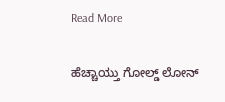Read More

ಹೆಚ್ಚಾಯ್ತು ಗೋಲ್ಡ್‌ ಲೋನ್‌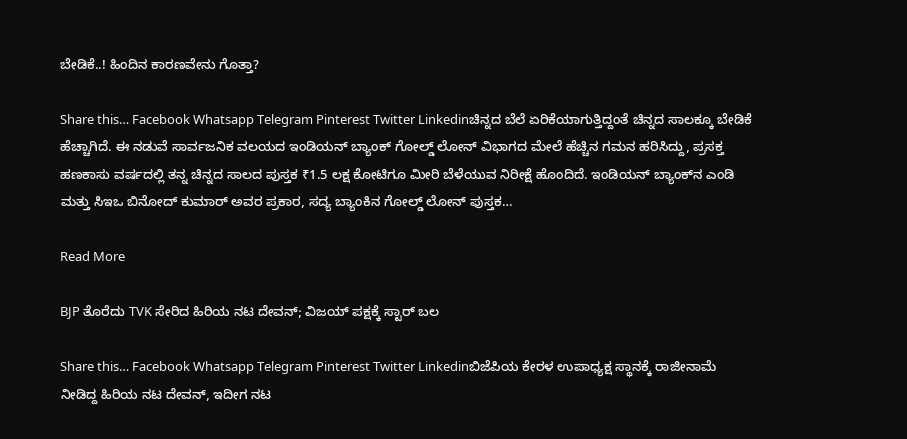ಬೇಡಿಕೆ..! ಹಿಂದಿನ ಕಾರಣವೇನು ಗೊತ್ತಾ?

Share this… Facebook Whatsapp Telegram Pinterest Twitter Linkedinಚಿನ್ನದ ಬೆಲೆ ಏರಿಕೆಯಾಗುತ್ತಿದ್ದಂತೆ ಚಿನ್ನದ ಸಾಲಕ್ಕೂ ಬೇಡಿಕೆ ಹೆಚ್ಚಾಗಿದೆ. ಈ ನಡುವೆ ಸಾರ್ವಜನಿಕ ವಲಯದ ಇಂಡಿಯನ್ ಬ್ಯಾಂಕ್ ಗೋಲ್ಡ್ ಲೋನ್‌ ವಿಭಾಗದ ಮೇಲೆ ಹೆಚ್ಚಿನ ಗಮನ ಹರಿಸಿದ್ದು, ಪ್ರಸಕ್ತ ಹಣಕಾಸು ವರ್ಷದಲ್ಲಿ ತನ್ನ ಚಿನ್ನದ ಸಾಲದ ಪುಸ್ತಕ ₹1.5 ಲಕ್ಷ ಕೋಟಿಗೂ ಮೀರಿ ಬೆಳೆಯುವ ನಿರೀಕ್ಷೆ ಹೊಂದಿದೆ. ಇಂಡಿಯನ್ ಬ್ಯಾಂಕ್‌ನ ಎಂಡಿ ಮತ್ತು ಸಿಇಒ ಬಿನೋದ್ ಕುಮಾರ್ ಅವರ ಪ್ರಕಾರ, ಸದ್ಯ ಬ್ಯಾಂಕಿನ ಗೋಲ್ಡ್ ಲೋನ್ ಪುಸ್ತಕ…

Read More

BJP ತೊರೆದು TVK ಸೇರಿದ ಹಿರಿಯ ನಟ ದೇವನ್; ವಿಜಯ್ ಪಕ್ಷಕ್ಕೆ ಸ್ಟಾರ್ ಬಲ

Share this… Facebook Whatsapp Telegram Pinterest Twitter Linkedinಬಿಜೆಪಿಯ ಕೇರಳ ಉಪಾಧ್ಯಕ್ಷ ಸ್ಥಾನಕ್ಕೆ ರಾಜೀನಾಮೆ ನೀಡಿದ್ದ ಹಿರಿಯ ನಟ ದೇವನ್, ಇದೀಗ ನಟ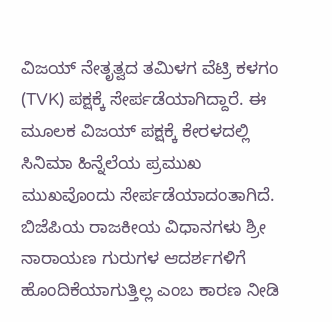ವಿಜಯ್ ನೇತೃತ್ವದ ತಮಿಳಗ ವೆಟ್ರಿ ಕಳಗಂ (TVK) ಪಕ್ಷಕ್ಕೆ ಸೇರ್ಪಡೆಯಾಗಿದ್ದಾರೆ. ಈ ಮೂಲಕ ವಿಜಯ್ ಪಕ್ಷಕ್ಕೆ ಕೇರಳದಲ್ಲಿ ಸಿನಿಮಾ ಹಿನ್ನೆಲೆಯ ಪ್ರಮುಖ ಮುಖವೊಂದು ಸೇರ್ಪಡೆಯಾದಂತಾಗಿದೆ. ಬಿಜೆಪಿಯ ರಾಜಕೀಯ ವಿಧಾನಗಳು ಶ್ರೀ ನಾರಾಯಣ ಗುರುಗಳ ಆದರ್ಶಗಳಿಗೆ ಹೊಂದಿಕೆಯಾಗುತ್ತಿಲ್ಲ ಎಂಬ ಕಾರಣ ನೀಡಿ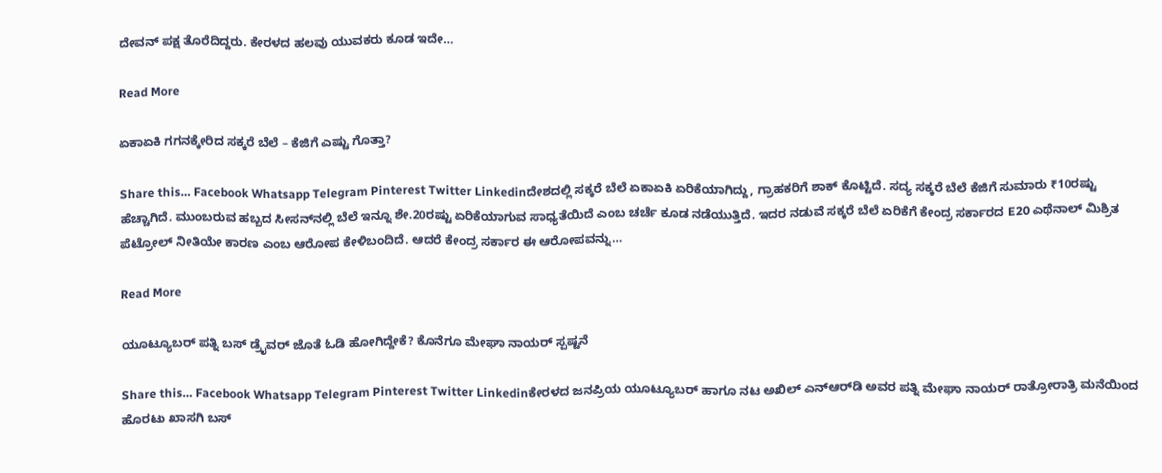ದೇವನ್ ಪಕ್ಷ ತೊರೆದಿದ್ದರು. ಕೇರಳದ ಹಲವು ಯುವಕರು ಕೂಡ ಇದೇ…

Read More

ಏಕಾಏಕಿ ಗಗನಕ್ಕೇರಿದ ಸಕ್ಕರೆ ಬೆಲೆ – ಕೆಜಿಗೆ ಎಷ್ಟು ಗೊತ್ತಾ?

Share this… Facebook Whatsapp Telegram Pinterest Twitter Linkedinದೇಶದಲ್ಲಿ ಸಕ್ಕರೆ ಬೆಲೆ ಏಕಾಏಕಿ ಏರಿಕೆಯಾಗಿದ್ದು, ಗ್ರಾಹಕರಿಗೆ ಶಾಕ್ ಕೊಟ್ಟಿದೆ. ಸದ್ಯ ಸಕ್ಕರೆ ಬೆಲೆ ಕೆಜಿಗೆ ಸುಮಾರು ₹10ರಷ್ಟು ಹೆಚ್ಚಾಗಿದೆ. ಮುಂಬರುವ ಹಬ್ಬದ ಸೀಸನ್‌ನಲ್ಲಿ ಬೆಲೆ ಇನ್ನೂ ಶೇ.20ರಷ್ಟು ಏರಿಕೆಯಾಗುವ ಸಾಧ್ಯತೆಯಿದೆ ಎಂಬ ಚರ್ಚೆ ಕೂಡ ನಡೆಯುತ್ತಿದೆ. ಇದರ ನಡುವೆ ಸಕ್ಕರೆ ಬೆಲೆ ಏರಿಕೆಗೆ ಕೇಂದ್ರ ಸರ್ಕಾರದ E20 ಎಥೆನಾಲ್ ಮಿಶ್ರಿತ ಪೆಟ್ರೋಲ್ ನೀತಿಯೇ ಕಾರಣ ಎಂಬ ಆರೋಪ ಕೇಳಿಬಂದಿದೆ. ಆದರೆ ಕೇಂದ್ರ ಸರ್ಕಾರ ಈ ಆರೋಪವನ್ನು…

Read More

ಯೂಟ್ಯೂಬರ್‌ ಪತ್ನಿ ಬಸ್‌ ಡ್ರೈವರ್ ಜೊತೆ ಓಡಿ ಹೋಗಿದ್ದೇಕೆ? ಕೊನೆಗೂ ಮೇಘಾ ನಾಯರ್ ಸ್ಪಷ್ಟನೆ

Share this… Facebook Whatsapp Telegram Pinterest Twitter Linkedinಕೇರಳದ ಜನಪ್ರಿಯ ಯೂಟ್ಯೂಬರ್ ಹಾಗೂ ನಟ ಅಖಿಲ್ ಎನ್‌ಆರ್‌ಡಿ ಅವರ ಪತ್ನಿ ಮೇಘಾ ನಾಯರ್ ರಾತ್ರೋರಾತ್ರಿ ಮನೆಯಿಂದ ಹೊರಟು ಖಾಸಗಿ ಬಸ್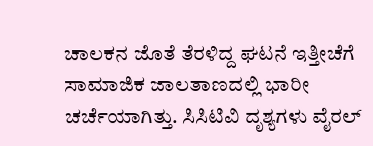ಚಾಲಕನ ಜೊತೆ ತೆರಳಿದ್ದ ಘಟನೆ ಇತ್ತೀಚೆಗೆ ಸಾಮಾಜಿಕ ಜಾಲತಾಣದಲ್ಲಿ ಭಾರೀ ಚರ್ಚೆಯಾಗಿತ್ತು. ಸಿಸಿಟಿವಿ ದೃಶ್ಯಗಳು ವೈರಲ್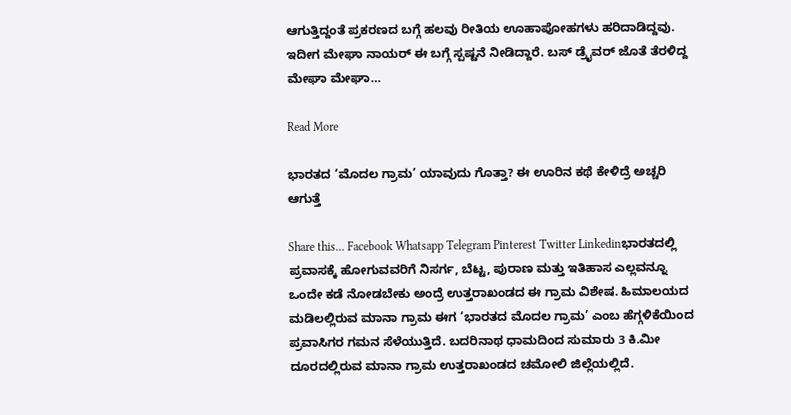ಆಗುತ್ತಿದ್ದಂತೆ ಪ್ರಕರಣದ ಬಗ್ಗೆ ಹಲವು ರೀತಿಯ ಊಹಾಪೋಹಗಳು ಹರಿದಾಡಿದ್ದವು. ಇದೀಗ ಮೇಘಾ ನಾಯರ್ ಈ ಬಗ್ಗೆ ಸ್ಪಷ್ಟನೆ ನೀಡಿದ್ದಾರೆ. ಬಸ್‌ ಡ್ರೈವರ್ ಜೊತೆ ತೆರಳಿದ್ದ ಮೇಘಾ ಮೇಘಾ…

Read More

ಭಾರತದ ‘ಮೊದಲ ಗ್ರಾಮ’ ಯಾವುದು ಗೊತ್ತಾ? ಈ ಊರಿನ ಕಥೆ ಕೇಳಿದ್ರೆ ಅಚ್ಚರಿ ಆಗುತ್ತೆ

Share this… Facebook Whatsapp Telegram Pinterest Twitter Linkedinಭಾರತದಲ್ಲಿ ಪ್ರವಾಸಕ್ಕೆ ಹೋಗುವವರಿಗೆ ನಿಸರ್ಗ, ಬೆಟ್ಟ, ಪುರಾಣ ಮತ್ತು ಇತಿಹಾಸ ಎಲ್ಲವನ್ನೂ ಒಂದೇ ಕಡೆ ನೋಡಬೇಕು ಅಂದ್ರೆ ಉತ್ತರಾಖಂಡದ ಈ ಗ್ರಾಮ ವಿಶೇಷ. ಹಿಮಾಲಯದ ಮಡಿಲಲ್ಲಿರುವ ಮಾನಾ ಗ್ರಾಮ ಈಗ ‘ಭಾರತದ ಮೊದಲ ಗ್ರಾಮ’ ಎಂಬ ಹೆಗ್ಗಳಿಕೆಯಿಂದ ಪ್ರವಾಸಿಗರ ಗಮನ ಸೆಳೆಯುತ್ತಿದೆ. ಬದರಿನಾಥ ಧಾಮದಿಂದ ಸುಮಾರು 3 ಕಿ.ಮೀ ದೂರದಲ್ಲಿರುವ ಮಾನಾ ಗ್ರಾಮ ಉತ್ತರಾಖಂಡದ ಚಮೋಲಿ ಜಿಲ್ಲೆಯಲ್ಲಿದೆ.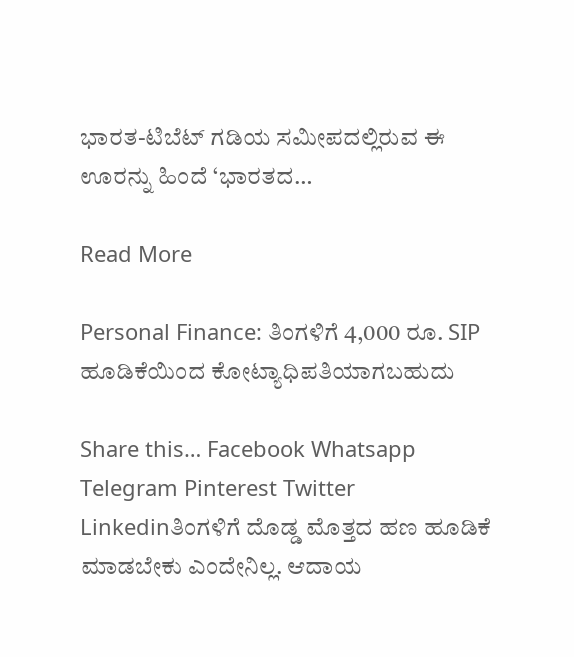ಭಾರತ-ಟಿಬೆಟ್ ಗಡಿಯ ಸಮೀಪದಲ್ಲಿರುವ ಈ ಊರನ್ನು ಹಿಂದೆ ‘ಭಾರತದ…

Read More

Personal Finance: ತಿಂಗಳಿಗೆ 4,000 ರೂ. SIP ಹೂಡಿಕೆಯಿಂದ ಕೋಟ್ಯಾಧಿಪತಿಯಾಗಬಹುದು

Share this… Facebook Whatsapp Telegram Pinterest Twitter Linkedinತಿಂಗಳಿಗೆ ದೊಡ್ಡ ಮೊತ್ತದ ಹಣ ಹೂಡಿಕೆ ಮಾಡಬೇಕು ಎಂದೇನಿಲ್ಲ. ಆದಾಯ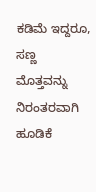ಕಡಿಮೆ ಇದ್ದರೂ, ಸಣ್ಣ ಮೊತ್ತವನ್ನು ನಿರಂತರವಾಗಿ ಹೂಡಿಕೆ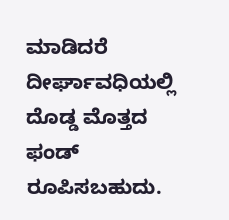ಮಾಡಿದರೆ ದೀರ್ಘಾವಧಿಯಲ್ಲಿ ದೊಡ್ಡ ಮೊತ್ತದ ಫಂಡ್‌ ರೂಪಿಸಬಹುದು.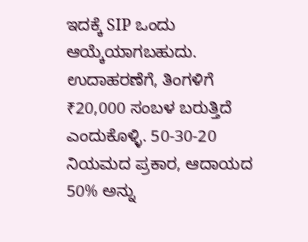ಇದಕ್ಕೆ SIP ಒಂದು ಆಯ್ಕೆಯಾಗಬಹುದು. ಉದಾಹರಣೆಗೆ, ತಿಂಗಳಿಗೆ ₹20,000 ಸಂಬಳ ಬರುತ್ತಿದೆ ಎಂದುಕೊಳ್ಳಿ. 50-30-20 ನಿಯಮದ ಪ್ರಕಾರ, ಆದಾಯದ 50% ಅನ್ನು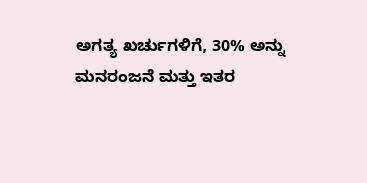ಅಗತ್ಯ ಖರ್ಚುಗಳಿಗೆ, 30% ಅನ್ನು ಮನರಂಜನೆ ಮತ್ತು ಇತರ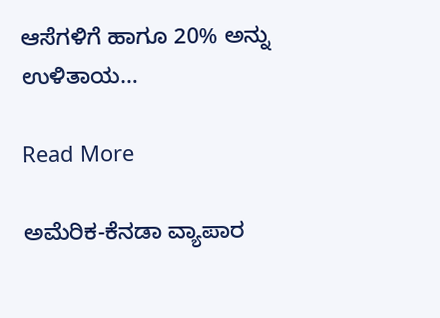ಆಸೆಗಳಿಗೆ ಹಾಗೂ 20% ಅನ್ನು ಉಳಿತಾಯ…

Read More

ಅಮೆರಿಕ-ಕೆನಡಾ ವ್ಯಾಪಾರ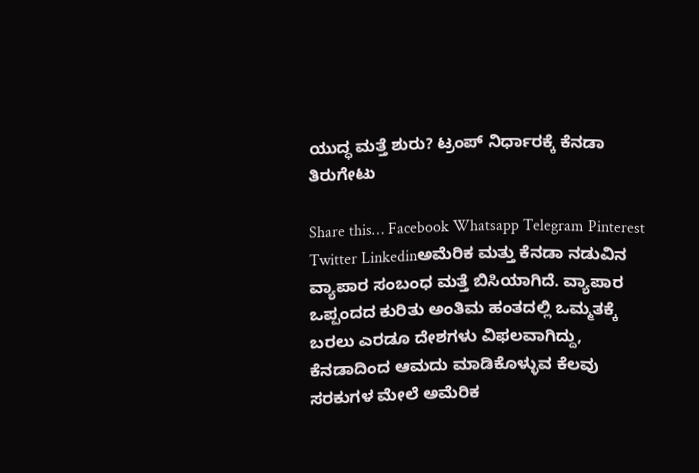ಯುದ್ಧ ಮತ್ತೆ ಶುರು? ಟ್ರಂಪ್ ನಿರ್ಧಾರಕ್ಕೆ ಕೆನಡಾ ತಿರುಗೇಟು

Share this… Facebook Whatsapp Telegram Pinterest Twitter Linkedinಅಮೆರಿಕ ಮತ್ತು ಕೆನಡಾ ನಡುವಿನ ವ್ಯಾಪಾರ ಸಂಬಂಧ ಮತ್ತೆ ಬಿಸಿಯಾಗಿದೆ. ವ್ಯಾಪಾರ ಒಪ್ಪಂದದ ಕುರಿತು ಅಂತಿಮ ಹಂತದಲ್ಲಿ ಒಮ್ಮತಕ್ಕೆ ಬರಲು ಎರಡೂ ದೇಶಗಳು ವಿಫಲವಾಗಿದ್ದು, ಕೆನಡಾದಿಂದ ಆಮದು ಮಾಡಿಕೊಳ್ಳುವ ಕೆಲವು ಸರಕುಗಳ ಮೇಲೆ ಅಮೆರಿಕ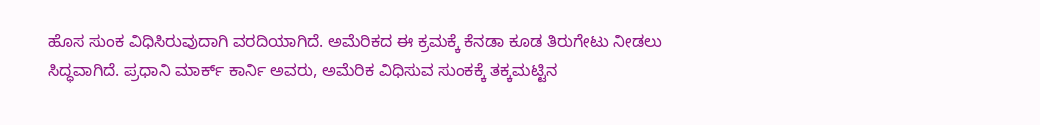ಹೊಸ ಸುಂಕ ವಿಧಿಸಿರುವುದಾಗಿ ವರದಿಯಾಗಿದೆ. ಅಮೆರಿಕದ ಈ ಕ್ರಮಕ್ಕೆ ಕೆನಡಾ ಕೂಡ ತಿರುಗೇಟು ನೀಡಲು ಸಿದ್ಧವಾಗಿದೆ. ಪ್ರಧಾನಿ ಮಾರ್ಕ್ ಕಾರ್ನಿ ಅವರು, ಅಮೆರಿಕ ವಿಧಿಸುವ ಸುಂಕಕ್ಕೆ ತಕ್ಕಮಟ್ಟಿನ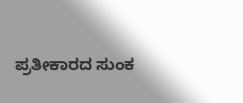ಪ್ರತೀಕಾರದ ಸುಂಕ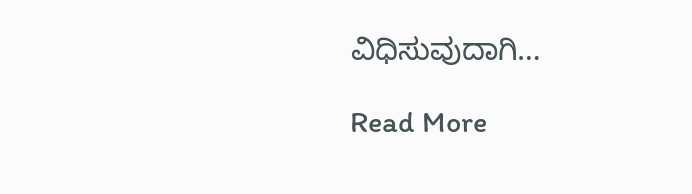ವಿಧಿಸುವುದಾಗಿ…

Read More